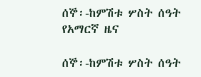ሰኞ፡-ከምሽቱ ሦስት ሰዓት የአማርኛ ዜና

ሰኞ፡-ከምሽቱ ሦስት ሰዓት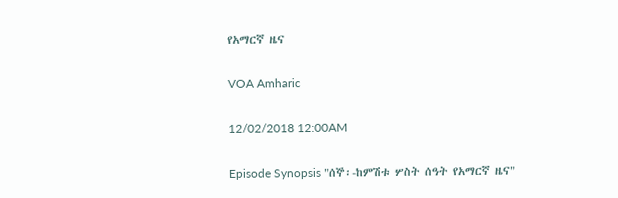የአማርኛ ዜና

VOA Amharic

12/02/2018 12:00AM

Episode Synopsis "ሰኞ፡-ከምሽቱ ሦስት ሰዓት የአማርኛ ዜና"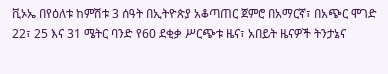ቪኦኤ በየዕለቱ ከምሽቱ 3 ሰዓት በኢትዮጵያ አቆጣጠር ጀምሮ በአማርኛ፣ በአጭር ሞገድ 22፣ 25 እና 31 ሜትር ባንድ የ60 ደቂቃ ሥርጭቱ ዜና፣ አበይት ዜናዎች ትንታኔና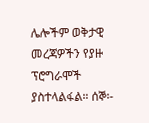ሌሎችም ወቅታዊ መረጃዎችን የያዙ ፕሮግራሞች ያስተላልፋል። ሰኞ፡-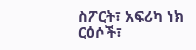ስፖርት፣ አፍሪካ ነክ ርዕሶች፣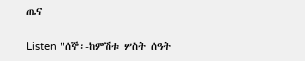ጤና

Listen "ሰኞ፡-ከምሽቱ ሦስት ሰዓት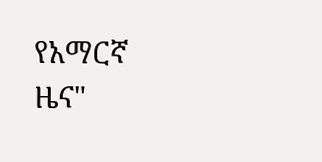የአማርኛ ዜና"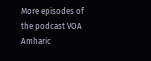More episodes of the podcast VOA Amharic